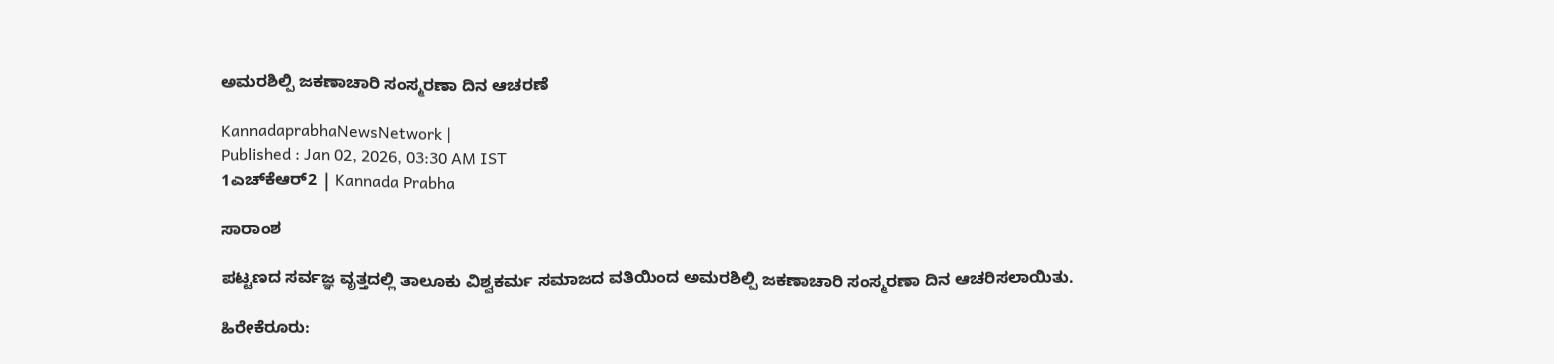ಅಮರಶಿಲ್ಪಿ ಜಕಣಾಚಾರಿ ಸಂಸ್ಮರಣಾ ದಿನ ಆಚರಣೆ

KannadaprabhaNewsNetwork |
Published : Jan 02, 2026, 03:30 AM IST
1ಎಚ್‌ಕೆಆರ್2 | Kannada Prabha

ಸಾರಾಂಶ

ಪಟ್ಟಣದ ಸರ್ವಜ್ಞ ವೃತ್ತದಲ್ಲಿ ತಾಲೂಕು ವಿಶ್ವಕರ್ಮ ಸಮಾಜದ ವತಿಯಿಂದ ಅಮರಶಿಲ್ಪಿ ಜಕಣಾಚಾರಿ ಸಂಸ್ಮರಣಾ ದಿನ ಆಚರಿಸಲಾಯಿತು.

ಹಿರೇಕೆರೂರು: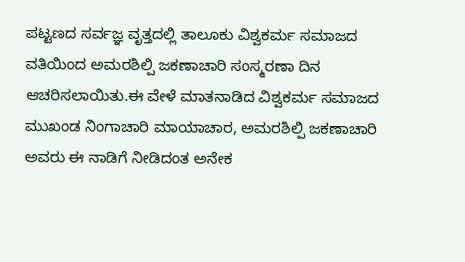ಪಟ್ಟಣದ ಸರ್ವಜ್ಞ ವೃತ್ತದಲ್ಲಿ ತಾಲೂಕು ವಿಶ್ವಕರ್ಮ ಸಮಾಜದ ವತಿಯಿಂದ ಅಮರಶಿಲ್ಪಿ ಜಕಣಾಚಾರಿ ಸಂಸ್ಮರಣಾ ದಿನ ಆಚರಿಸಲಾಯಿತು.ಈ ವೇಳೆ ಮಾತನಾಡಿದ ವಿಶ್ವಕರ್ಮ ಸಮಾಜದ ಮುಖಂಡ ನಿಂಗಾಚಾರಿ ಮಾಯಾಚಾರ, ಅಮರಶಿಲ್ಪಿ ಜಕಣಾಚಾರಿ ಅವರು ಈ ನಾಡಿಗೆ ನೀಡಿದಂತ ಅನೇಕ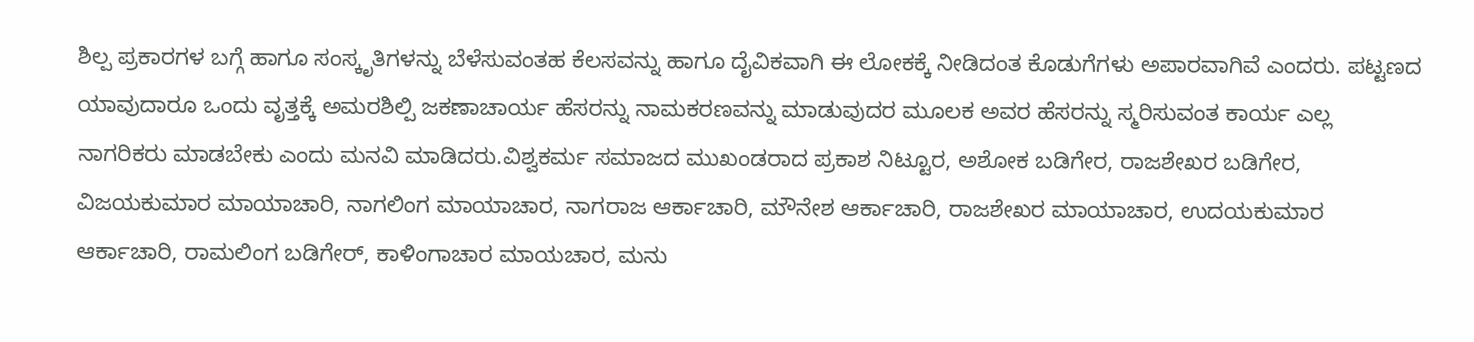ಶಿಲ್ಪ ಪ್ರಕಾರಗಳ ಬಗ್ಗೆ ಹಾಗೂ ಸಂಸ್ಕೃತಿಗಳನ್ನು ಬೆಳೆಸುವಂತಹ ಕೆಲಸವನ್ನು ಹಾಗೂ ದೈವಿಕವಾಗಿ ಈ ಲೋಕಕ್ಕೆ ನೀಡಿದಂತ ಕೊಡುಗೆಗಳು ಅಪಾರವಾಗಿವೆ ಎಂದರು. ಪಟ್ಟಣದ ಯಾವುದಾರೂ ಒಂದು ವೃತ್ತಕ್ಕೆ ಅಮರಶಿಲ್ಪಿ ಜಕಣಾಚಾರ್ಯ ಹೆಸರನ್ನು ನಾಮಕರಣವನ್ನು ಮಾಡುವುದರ ಮೂಲಕ ಅವರ ಹೆಸರನ್ನು ಸ್ಮರಿಸುವಂತ ಕಾರ್ಯ ಎಲ್ಲ ನಾಗರಿಕರು ಮಾಡಬೇಕು ಎಂದು ಮನವಿ ಮಾಡಿದರು.ವಿಶ್ವಕರ್ಮ ಸಮಾಜದ ಮುಖಂಡರಾದ ಪ್ರಕಾಶ ನಿಟ್ಟೂರ, ಅಶೋಕ ಬಡಿಗೇರ, ರಾಜಶೇಖರ ಬಡಿಗೇರ, ವಿಜಯಕುಮಾರ ಮಾಯಾಚಾರಿ, ನಾಗಲಿಂಗ ಮಾಯಾಚಾರ, ನಾಗರಾಜ ಆರ್ಕಾಚಾರಿ, ಮೌನೇಶ ಆರ್ಕಾಚಾರಿ, ರಾಜಶೇಖರ ಮಾಯಾಚಾರ, ಉದಯಕುಮಾರ ಆರ್ಕಾಚಾರಿ, ರಾಮಲಿಂಗ ಬಡಿಗೇರ್, ಕಾಳಿಂಗಾಚಾರ ಮಾಯಚಾರ, ಮನು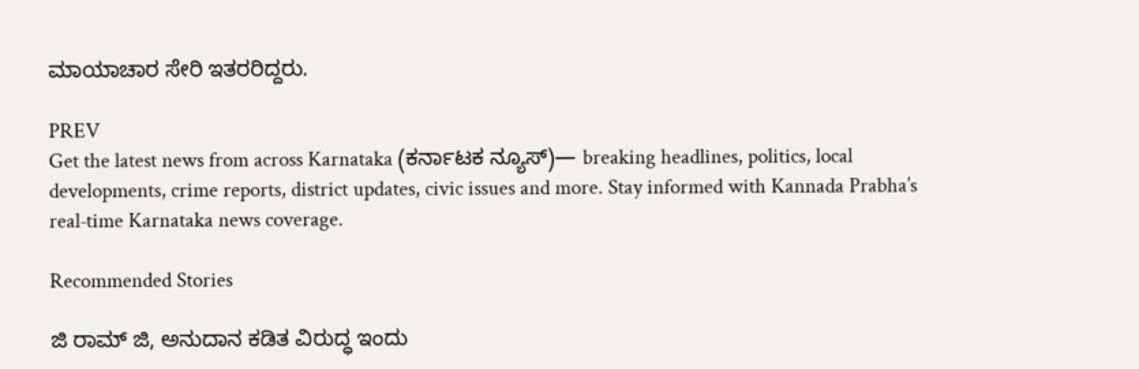ಮಾಯಾಚಾರ ಸೇರಿ ಇತರರಿದ್ದರು.

PREV
Get the latest news from across Karnataka (ಕರ್ನಾಟಕ ನ್ಯೂಸ್)— breaking headlines, politics, local developments, crime reports, district updates, civic issues and more. Stay informed with Kannada Prabha’s real‑time Karnataka news coverage.

Recommended Stories

ಜಿ ರಾಮ್‌ ಜಿ, ಅನುದಾನ ಕಡಿತ ವಿರುದ್ಧ ಇಂದು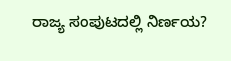ರಾಜ್ಯ ಸಂಪುಟದಲ್ಲಿ ನಿರ್ಣಯ?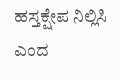ಹಸ್ತಕ್ಷೇಪ ನಿಲ್ಲಿಸಿ ಎಂದ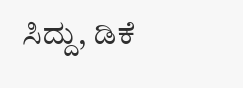ಸಿದ್ದು, ಡಿಕೆ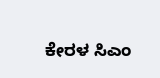ಕೇರಳ ಸಿಎಂ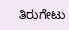ತಿರುಗೇಟು